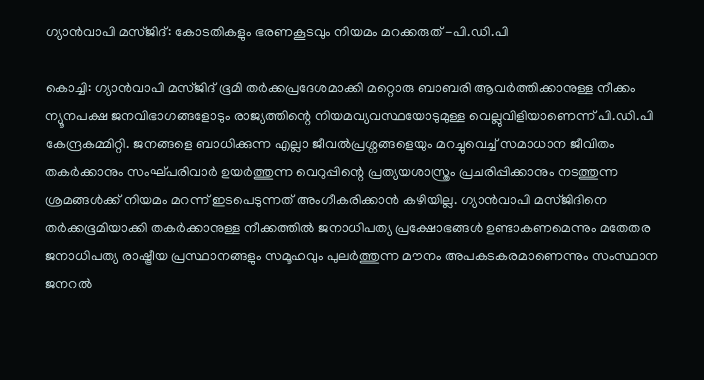ഗ്യാന്‍വാപി മസ്ജിദ്: കോടതികളും ഭരണകൂടവും നിയമം മറക്കരുത് -പി.ഡി.പി

കൊച്ചി: ഗ്യാന്‍വാപി മസ്ജിദ് ഭൂമി തര്‍ക്കപ്രദേശമാക്കി മറ്റൊരു ബാബരി ആവര്‍ത്തിക്കാനുള്ള നീക്കം ന്യൂനപക്ഷ ജനവിഭാഗങ്ങളോടും രാജ്യത്തിന്റെ നിയമവ്യവസ്ഥയോടുമുള്ള വെല്ലുവിളിയാണെന്ന് പി.ഡി.പി കേന്ദ്രകമ്മിറ്റി. ജനങ്ങളെ ബാധിക്കുന്ന എല്ലാ ജീവല്‍പ്രശ്നങ്ങളെയും മറച്ചുവെച്ച് സമാധാന ജീവിതം തകര്‍ക്കാനും സംഘ്പരിവാര്‍ ഉയര്‍ത്തുന്ന വെറുപ്പിന്റെ പ്രത്യയശാസ്ത്രം പ്രചരിപ്പിക്കാനും നടത്തുന്ന ശ്രമങ്ങള്‍ക്ക് നിയമം മറന്ന് ഇടപെടുന്നത് അംഗീകരിക്കാന്‍ കഴിയില്ല. ഗ്യാന്‍വാപി മസ്ജിദിനെ തര്‍ക്കഭൂമിയാക്കി തകര്‍ക്കാനുള്ള നീക്കത്തിൽ ജനാധിപത്യ പ്രക്ഷോഭങ്ങള്‍ ഉണ്ടാകണമെന്നും മതേതര ജനാധിപത്യ രാഷ്ട്രീയ പ്രസ്ഥാനങ്ങളും സമൂഹവും പുലര്‍ത്തുന്ന മൗനം അപകടകരമാണെന്നും സംസ്ഥാന ജനറല്‍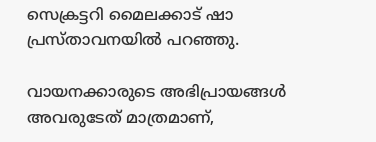സെക്രട്ടറി മൈലക്കാട് ഷാ പ്രസ്താവനയില്‍ പറഞ്ഞു.

വായനക്കാരുടെ അഭിപ്രായങ്ങള്‍ അവരുടേത് മാത്രമാണ്,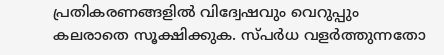പ്രതികരണങ്ങളിൽ വിദ്വേഷവും വെറുപ്പും കലരാതെ സൂക്ഷിക്കുക. സ്പർധ വളർത്തുന്നതോ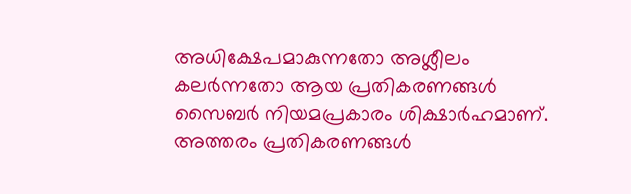അധിക്ഷേപമാകുന്നതോ അശ്ലീലം കലർന്നതോ ആയ പ്രതികരണങ്ങൾ സൈബർ നിയമപ്രകാരം ശിക്ഷാർഹമാണ്. അത്തരം പ്രതികരണങ്ങൾ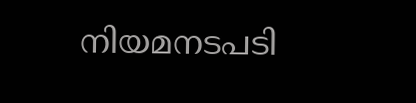നിയമനടപടി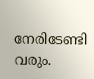നേരിടേണ്ടി വരും.